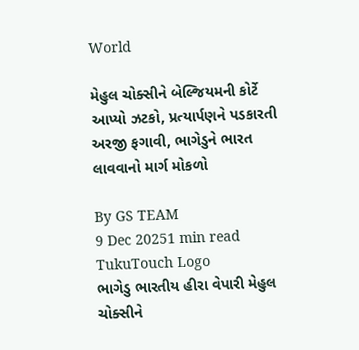World

મેહુલ ચોક્સીને બેલ્જિયમની કોર્ટે આપ્યો ઝટકો, પ્રત્યાર્પણને પડકારતી અરજી ફગાવી, ભાગેડુને ભારત લાવવાનો માર્ગ મોકળો

By GS TEAM
9 Dec 20251 min read
TukuTouch Logo
ભાગેડુ ભારતીય હીરા વેપારી મેહુલ ચોક્સીને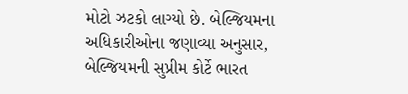મોટો ઝટકો લાગ્યો છે. બેલ્જિયમના અધિકારીઓના જણાવ્યા અનુસાર, બેલ્જિયમની સુપ્રીમ કોર્ટે ભારત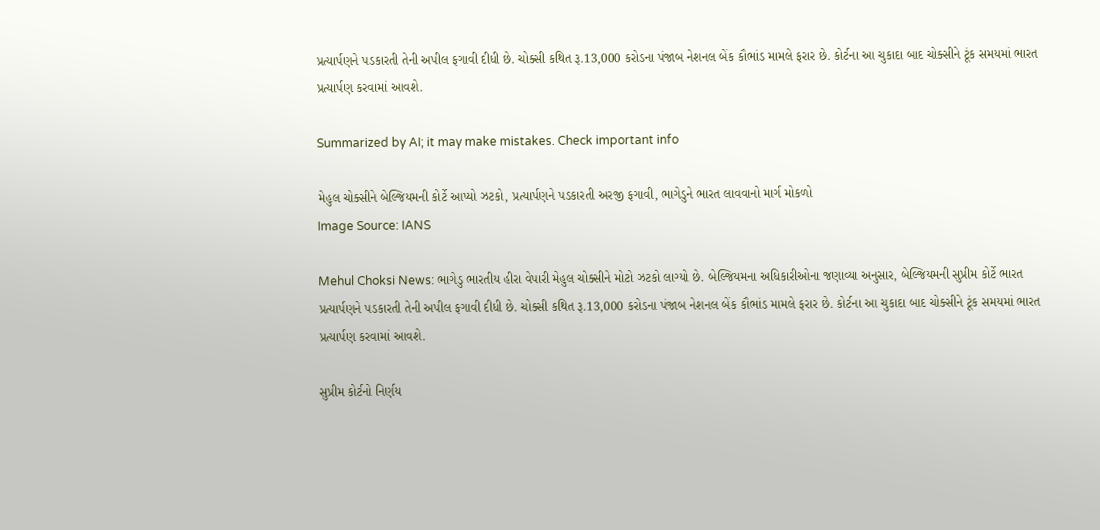પ્રત્યાર્પણને પડકારતી તેની અપીલ ફગાવી દીધી છે. ચોક્સી કથિત રૂ.13,000 કરોડના પંજાબ નેશનલ બેંક કૌભાંડ મામલે ફરાર છે. કોર્ટના આ ચુકાદા બાદ ચોક્સીને ટૂંક સમયમાં ભારત પ્રત્યાર્પણ કરવામાં આવશે.

Summarized by AI; it may make mistakes. Check important info

મેહુલ ચોક્સીને બેલ્જિયમની કોર્ટે આપ્યો ઝટકો, પ્રત્યાર્પણને પડકારતી અરજી ફગાવી, ભાગેડુને ભારત લાવવાનો માર્ગ મોકળો
Image Source: IANS

Mehul Choksi News: ભાગેડુ ભારતીય હીરા વેપારી મેહુલ ચોક્સીને મોટો ઝટકો લાગ્યો છે. બેલ્જિયમના અધિકારીઓના જણાવ્યા અનુસાર, બેલ્જિયમની સુપ્રીમ કોર્ટે ભારત પ્રત્યાર્પણને પડકારતી તેની અપીલ ફગાવી દીધી છે. ચોક્સી કથિત રૂ.13,000 કરોડના પંજાબ નેશનલ બેંક કૌભાંડ મામલે ફરાર છે. કોર્ટના આ ચુકાદા બાદ ચોક્સીને ટૂંક સમયમાં ભારત પ્રત્યાર્પણ કરવામાં આવશે.

સુપ્રીમ કોર્ટનો નિર્ણય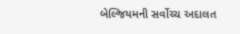બેલ્જિયમની સર્વોચ્ચ અદાલત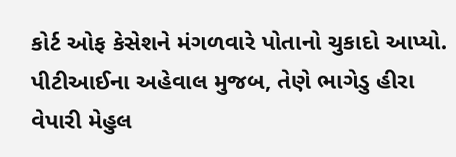કોર્ટ ઓફ કેસેશને મંગળવારે પોતાનો ચુકાદો આપ્યો. પીટીઆઈના અહેવાલ મુજબ, તેણે ભાગેડુ હીરા વેપારી મેહુલ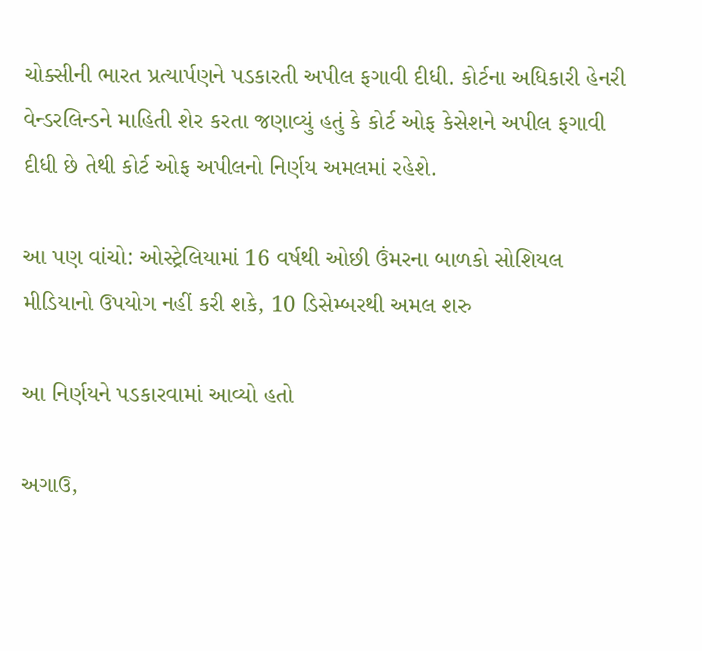ચોક્સીની ભારત પ્રત્યાર્પણને પડકારતી અપીલ ફગાવી દીધી. કોર્ટના અધિકારી હેનરી વેન્ડરલિન્ડને માહિતી શેર કરતા જણાવ્યું હતું કે કોર્ટ ઓફ કેસેશને અપીલ ફગાવી દીધી છે તેથી કોર્ટ ઓફ અપીલનો નિર્ણય અમલમાં રહેશે.

આ પણ વાંચો: ઓસ્ટ્રેલિયામાં 16 વર્ષથી ઓછી ઉંમરના બાળકો સોશિયલ મીડિયાનો ઉપયોગ નહીં કરી શકે, 10 ડિસેમ્બરથી અમલ શરુ

આ નિર્ણયને પડકારવામાં આવ્યો હતો

અગાઉ,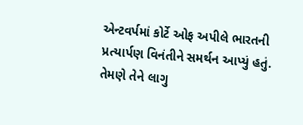એન્ટવર્પમાં કોર્ટે ઓફ અપીલે ભારતની પ્રત્યાર્પણ વિનંતીને સમર્થન આપ્યું હતું. તેમણે તેને લાગુ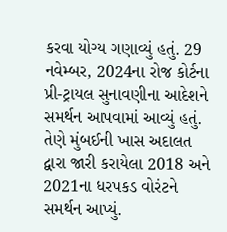કરવા યોગ્ય ગણાવ્યું હતું. 29 નવેમ્બર, 2024ના રોજ કોર્ટના પ્રી-ટ્રાયલ સુનાવણીના આદેશને સમર્થન આપવામાં આવ્યું હતું. તેણે મુંબઈની ખાસ અદાલત દ્વારા જારી કરાયેલા 2018 અને 2021ના ધરપકડ વોરંટને સમર્થન આપ્યું.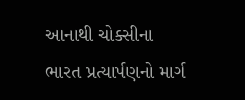આનાથી ચોક્સીના ભારત પ્રત્યાર્પણનો માર્ગ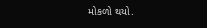મોકળો થયો.